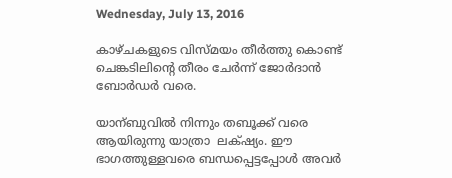Wednesday, July 13, 2016

കാഴ്ചകളുടെ വിസ്മയം തീര്‍ത്തു കൊണ്ട് ചെങ്കടിലിന്റെ തീരം ചേര്‍ന്ന് ജോര്‍ദാന്‍ ബോര്‍ഡര്‍ വരെ.

യാന്ബുവില്‍ നിന്നും തബൂക്ക് വരെ ആയിരുന്നു യാത്രാ  ലക്‌ഷ്യം. ഈ ഭാഗത്തുള്ളവരെ ബന്ധപ്പെട്ടപ്പോള്‍ അവര്‍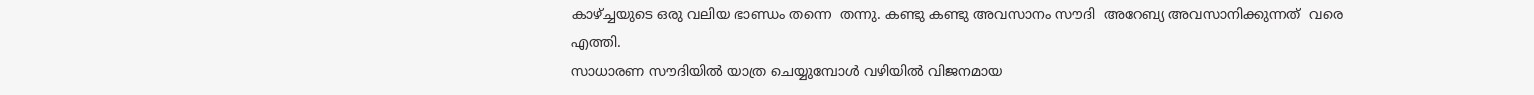കാഴ്ച്ചയുടെ ഒരു വലിയ ഭാണ്ഡം തന്നെ  തന്നു. കണ്ടു കണ്ടു അവസാനം സൗദി  അറേബ്യ അവസാനിക്കുന്നത്  വരെ  എത്തി.
സാധാരണ സൗദിയില്‍ യാത്ര ചെയ്യുമ്പോള്‍ വഴിയില്‍ വിജനമായ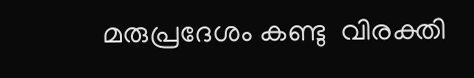മരുപ്രദേശം കണ്ടു  വിരക്തി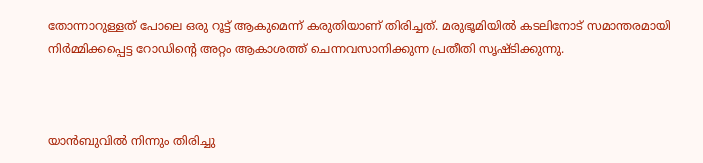തോന്നാറുള്ളത് പോലെ ഒരു റൂട്ട്‌ ആകുമെന്ന് കരുതിയാണ് തിരിച്ചത്. മരുഭൂമിയില്‍ കടലിനോട് സമാന്തരമായി നിര്‍മ്മിക്കപ്പെട്ട റോഡിന്‍റെ അറ്റം ആകാശത്ത് ചെന്നവസാനിക്കുന്ന പ്രതീതി സൃഷ്ടിക്കുന്നു.



യാന്‍ബുവില്‍ നിന്നും തിരിച്ചു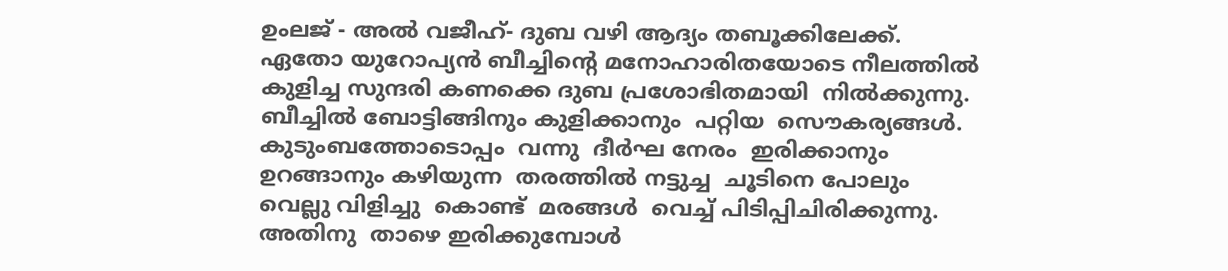ഉംലജ് - അല്‍ വജീഹ്- ദുബ വഴി ആദ്യം തബൂക്കിലേക്ക്.
ഏതോ യുറോപ്യന്‍ ബീച്ചിന്റെ മനോഹാരിതയോടെ നീലത്തില്‍ കുളിച്ച സുന്ദരി കണക്കെ ദുബ പ്രശോഭിതമായി  നില്‍ക്കുന്നു. ബീച്ചില്‍ ബോട്ടിങ്ങിനും കുളിക്കാനും  പറ്റിയ  സൌകര്യങ്ങള്‍. കുടുംബത്തോടൊപ്പം  വന്നു  ദീര്‍ഘ നേരം  ഇരിക്കാനും  ഉറങ്ങാനും കഴിയുന്ന  തരത്തില്‍ നട്ടുച്ച  ചൂടിനെ പോലും വെല്ലു വിളിച്ചു  കൊണ്ട്  മരങ്ങള്‍  വെച്ച് പിടിപ്പിചിരിക്കുന്നു.  അതിനു  താഴെ ഇരിക്കുമ്പോള്‍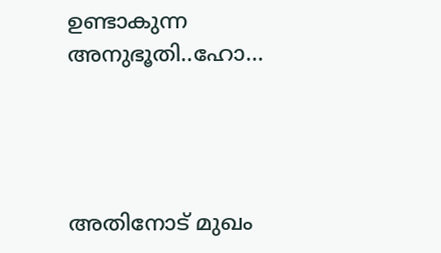ഉണ്ടാകുന്ന  അനുഭൂതി..ഹോ...




അതിനോട് മുഖം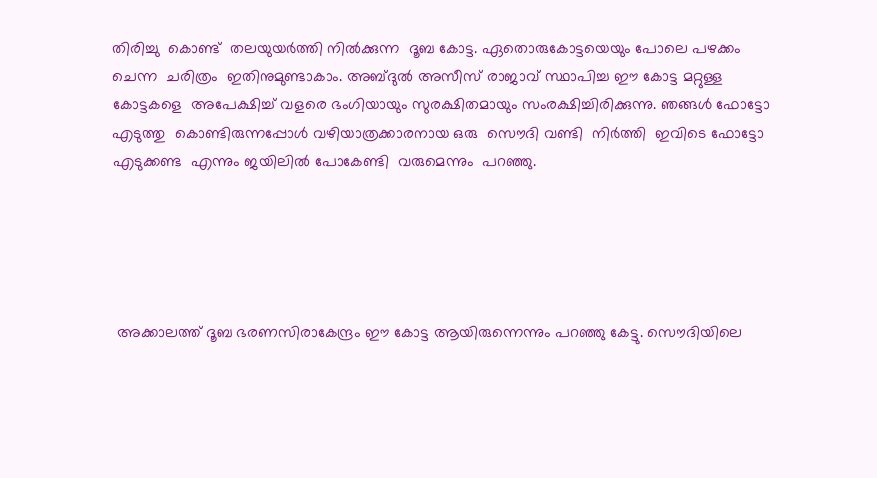തിരിച്ചു  കൊണ്ട്  തലയുയര്‍ത്തി നില്‍ക്കുന്ന  ദൂബ കോട്ട. ഏതൊരുകോട്ടയെയും പോലെ പഴക്കം ചെന്ന  ചരിത്രം  ഇതിനുമുണ്ടാകാം. അബ്ദുല്‍ അസീസ് രാജാവ് സ്ഥാപിച്ച ഈ കോട്ട മറ്റുള്ള  കോട്ടകളെ  അപേക്ഷിച്ച് വളരെ ഭംഗിയായും സുരക്ഷിതമായും സംരക്ഷിച്ചിരിക്കുന്നു. ഞങ്ങള്‍ ഫോട്ടോ  എടുത്തു  കൊണ്ടിരുന്നപ്പോള്‍ വഴിയാത്രക്കാരനായ ഒരു  സൌദി വണ്ടി  നിര്‍ത്തി  ഇവിടെ ഫോട്ടോ  എടുക്കണ്ട  എന്നും ജയിലില്‍ പോകേണ്ടി  വരുമെന്നും  പറഞ്ഞു.





 അക്കാലത്ത് ദൂബ ഭരണസിരാകേന്ദ്രം ഈ കോട്ട ആയിരുന്നെന്നും പറഞ്ഞു കേട്ടു. സൌദിയിലെ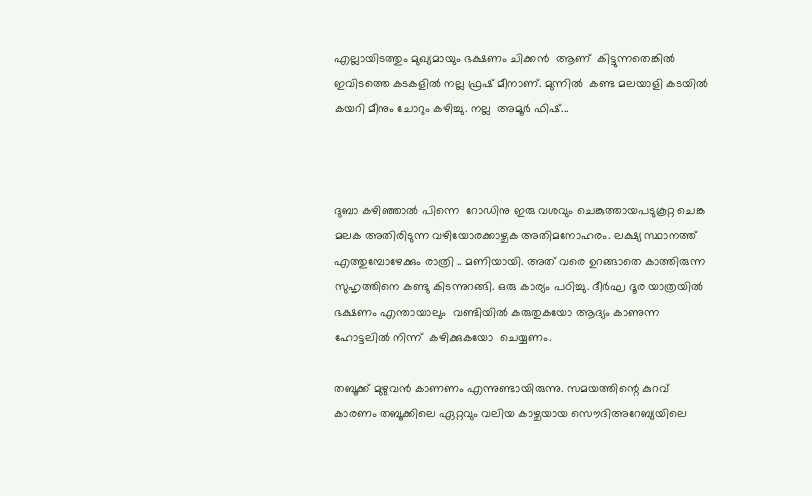എല്ലായിടത്തും മുഖ്യമായും ഭക്ഷണം ചിക്കന്‍  ആണ്  കിട്ടുന്നതെങ്കില്‍ ഇവിടത്തെ കടകളില്‍ നല്ല ഫ്രഷ് മീനാണ്. മുന്നില്‍  കണ്ട മലയാളി കടയില്‍  കയറി മീനും ചോറും കഴിച്ചു. നല്ല  അമൂര്‍ ഫിഷ്‌...



ദുബാ കഴിഞ്ഞാല്‍ പിന്നെ  റോഡിനു ഇരു വശവും ചെങ്കുത്തായപടുകൂറ്റ ചെങ്ക‌ മലക അതിരിടുന്ന വഴിയോരക്കാഴ്ചക അതിമനോഹരം. ലക്ഷ്യ സ്ഥാനത്ത് എത്തുമ്പോഴേക്കും രാത്രി .. മണിയായി. അത് വരെ ഉറങ്ങാതെ കാത്തിരുന്ന സുഹൃത്തിനെ കണ്ടു കിടന്നുറങ്ങി. ഒരു കാര്യം പഠിച്ചു. ദീര്‍ഘ ദൂര യാത്രയില്‍  ഭക്ഷണം എന്തായാലും  വണ്ടിയില്‍ കരുതുകയോ ആദ്യം കാണുന്ന ഹോട്ടലില്‍ നിന്ന്  കഴിക്കുകയോ  ചെയ്യണം.

തബൂക്ക് മുഴുവന്‍ കാണണം എന്നുണ്ടായിരുന്നു. സമയത്തിന്റെ കുറവ് കാരണം തബൂക്കിലെ ഏറ്റവും വലിയ കാഴ്ചയായ സൌദിഅറേബ്യയിലെ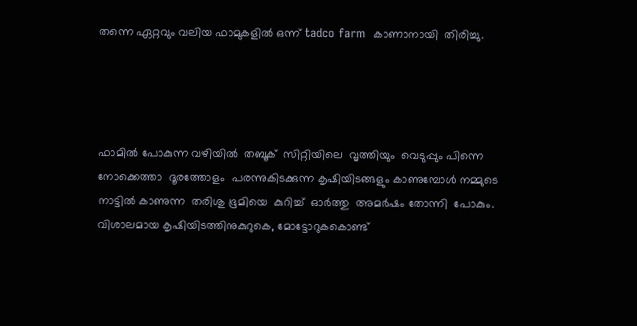തന്നെ ഏറ്റവും വലിയ ഫാമുകളില്‍ ഒന്ന് tadco farm  കാണാനായി  തിരിച്ചു.




ഫാമില്‍ പോകുന്ന വഴിയില്‍  തബൂക്  സിറ്റിയിലെ  വൃത്തിയും  വെടുപ്പും പിന്നെ  നോക്കെത്താ  ദൂരത്തോളം  പരന്നുകിടക്കുന്ന കൃഷിയിടങ്ങളും കാണുമ്പോള്‍ നമ്മുടെ  നാട്ടില്‍ കാണുന്ന  തരിശു ഭൂമിയെ  കുറിച്ച്  ഓര്‍ത്തു  അമര്‍ഷം തോന്നി  പോകും. വിശാലമായ കൃഷിയിടത്തിനുകുറുകെ, മോട്ടോറുകകൊണ്ട്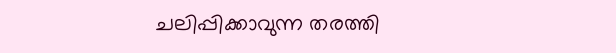ചലിപ്പിക്കാവുന്ന തരത്തി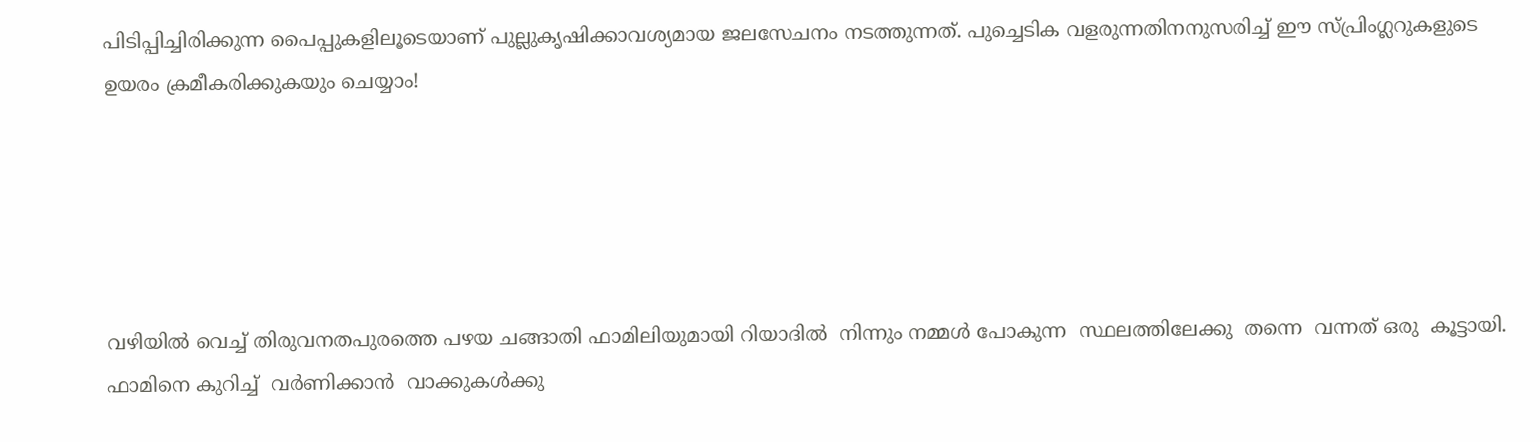പിടിപ്പിച്ചിരിക്കുന്ന പൈപ്പുകളിലൂടെയാണ് പുല്ലുകൃഷിക്കാവശ്യമായ ജലസേചനം നടത്തുന്നത്. പുച്ചെടിക വളരുന്നതിനനുസരിച്ച് ഈ സ്പ്രിംഗ്ലറുകളുടെ ഉയരം ക്രമീകരിക്കുകയും ചെയ്യാം!





വഴിയില്‍ വെച്ച് തിരുവനതപുരത്തെ പഴയ ചങ്ങാതി ഫാമിലിയുമായി റിയാദില്‍  നിന്നും നമ്മള്‍ പോകുന്ന  സ്ഥലത്തിലേക്കു  തന്നെ  വന്നത് ഒരു  കൂട്ടായി. ഫാമിനെ കുറിച്ച്  വര്‍ണിക്കാന്‍  വാക്കുകള്‍ക്കു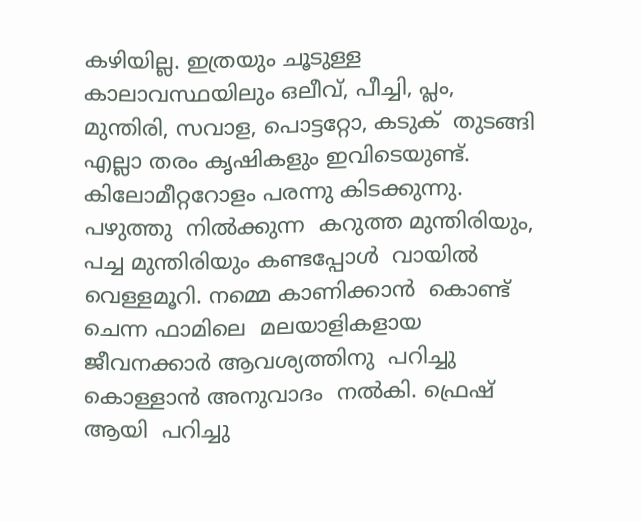കഴിയില്ല. ഇത്രയും ചൂടുള്ള  കാലാവസ്ഥയിലും ഒലീവ്, പീച്ചി, പ്ലം, മുന്തിരി, സവാള, പൊട്ടറ്റോ, കടുക്  തുടങ്ങി  എല്ലാ തരം കൃഷികളും ഇവിടെയുണ്ട്. കിലോമീറ്ററോളം പരന്നു കിടക്കുന്നു. പഴുത്തു  നില്‍ക്കുന്ന  കറുത്ത മുന്തിരിയും, പച്ച മുന്തിരിയും കണ്ടപ്പോള്‍  വായില്‍  വെള്ളമൂറി. നമ്മെ കാണിക്കാന്‍  കൊണ്ട് ചെന്ന ഫാമിലെ  മലയാളികളായ ജീവനക്കാര്‍ ആവശ്യത്തിനു  പറിച്ചു കൊള്ളാന്‍ അനുവാദം  നല്‍കി. ഫ്രെഷ് ആയി  പറിച്ചു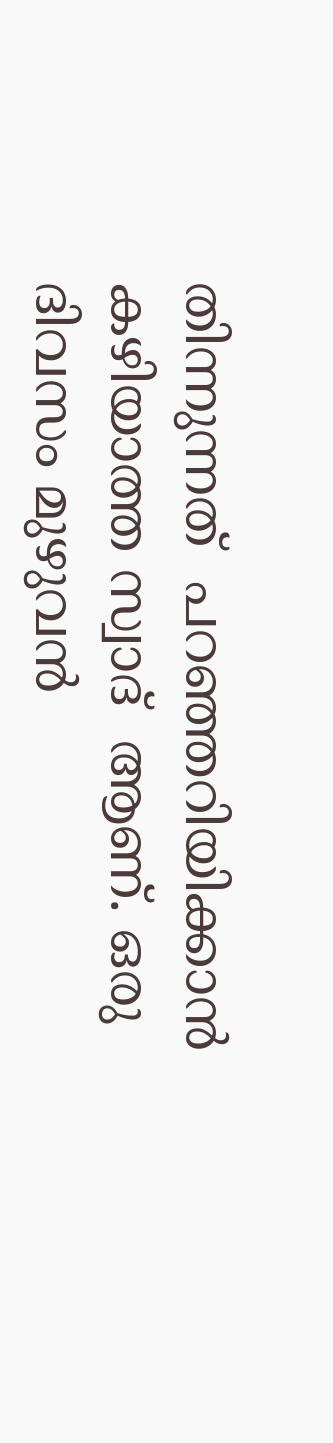തിന്നുന്നത്  പറഞ്ഞറിയിക്കാന്‍ കഴിയാത്ത സ്വാദ്  ആണ്. ഒരു  ദിവസം മുഴുവന്‍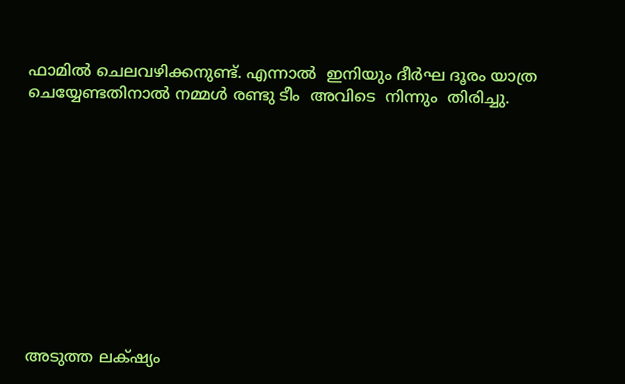ഫാമില്‍ ചെലവഴിക്കനുണ്ട്. എന്നാല്‍  ഇനിയും ദീര്‍ഘ ദൂരം യാത്ര  ചെയ്യേണ്ടതിനാല്‍ നമ്മള്‍ രണ്ടു ടീം  അവിടെ  നിന്നും  തിരിച്ചു.











അടുത്ത ലക്‌ഷ്യം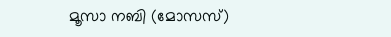മൂസാ നബി (മോസസ്)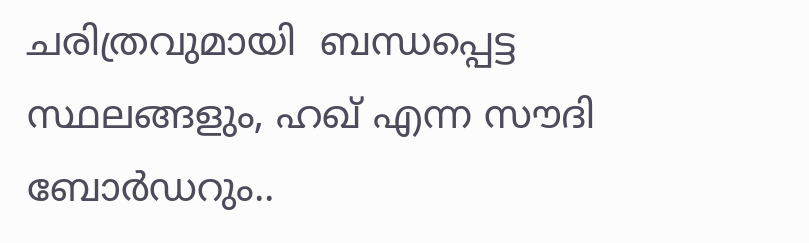ചരിത്രവുമായി  ബന്ധപ്പെട്ട  സ്ഥലങ്ങളും, ഹഖ്‌ എന്ന സൗദി ബോര്‍ഡറും..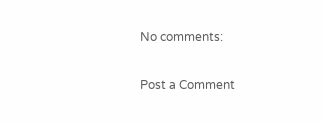No comments:

Post a Comment